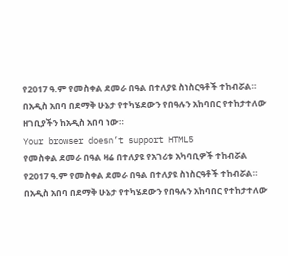የ2017 ዓ.ም የመስቀል ደመራ በዓል በተለያዩ ስነስርዓቶች ተከብሯል።
በአዲስ አበባ በደማቅ ሁኔታ የተካሄደውን የበዓሉን አከባበር የተከታተለው ዘገቢያችን ከአዲስ አበባ ነው።
Your browser doesn’t support HTML5
የመስቀል ደመራ በዓል ዛሬ በተለያዩ የአገሪቱ አካባቢዎች ተከብሯል
የ2017 ዓ.ም የመስቀል ደመራ በዓል በተለያዩ ስነስርዓቶች ተከብሯል።
በአዲስ አበባ በደማቅ ሁኔታ የተካሄደውን የበዓሉን አከባበር የተከታተለው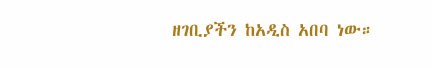ዘገቢያችን ከአዲስ አበባ ነው።